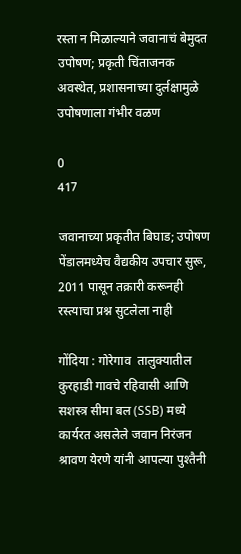रस्ता न मिळाल्याने जवानाचं बेमुदत उपोषण; प्रकृती चिंताजनक अवस्थेत, प्रशासनाच्या दुर्लक्षामुळे उपोषणाला गंभीर वळण

0
417

जवानाच्या प्रकृतीत बिघाड; उपोषण पेंडालमध्येच वैद्यकीय उपचार सुरू, 2011 पासून तक्रारी करूनही रस्त्याचा प्रश्न सुटलेला नाही

गोंदिया : गोरेगाव  तालुक्यातील कुरहाडी गावचे रहिवासी आणि सशस्त्र सीमा बल (SSB) मध्ये कार्यरत असलेले जवान निरंजन श्रावण येरणे यांनी आपल्या पुश्तैनी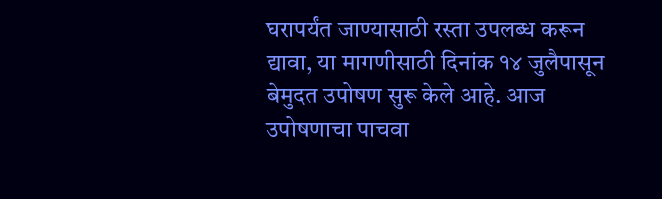घरापर्यंत जाण्यासाठी रस्ता उपलब्ध करून द्यावा, या मागणीसाठी दिनांक १४ जुलैपासून बेमुदत उपोषण सुरू केले आहे. आज उपोषणाचा पाचवा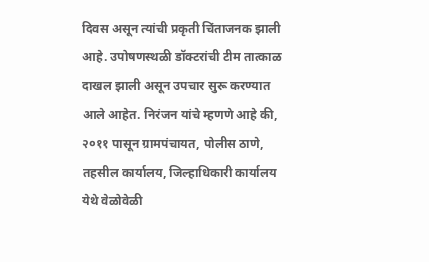दिवस असून त्यांची प्रकृती चिंताजनक झाली आहे. उपोषणस्थळी डॉक्टरांची टीम तात्काळ दाखल झाली असून उपचार सुरू करण्यात आले आहेत. निरंजन यांचे म्हणणे आहे की, २०११ पासून ग्रामपंचायत, पोलीस ठाणे, तहसील कार्यालय, जिल्हाधिकारी कार्यालय येथे वेळोवेळी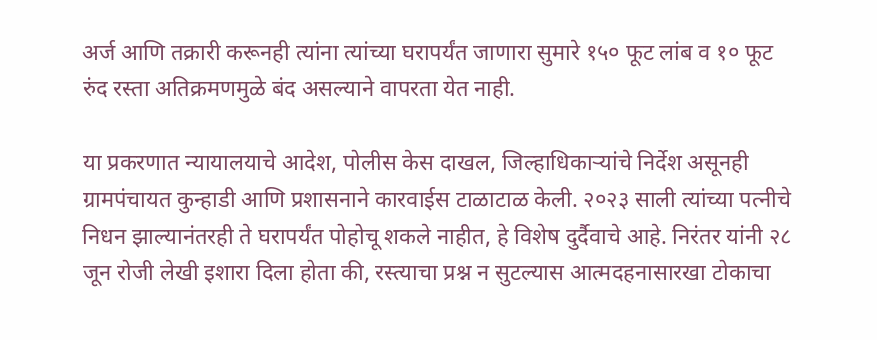अर्ज आणि तक्रारी करूनही त्यांना त्यांच्या घरापर्यंत जाणारा सुमारे १५० फूट लांब व १० फूट रुंद रस्ता अतिक्रमणमुळे बंद असल्याने वापरता येत नाही.

या प्रकरणात न्यायालयाचे आदेश, पोलीस केस दाखल, जिल्हाधिकाऱ्यांचे निर्देश असूनही ग्रामपंचायत कुन्हाडी आणि प्रशासनाने कारवाईस टाळाटाळ केली. २०२३ साली त्यांच्या पत्नीचे निधन झाल्यानंतरही ते घरापर्यंत पोहोचू शकले नाहीत, हे विशेष दुर्दैवाचे आहे. निरंतर यांनी २८ जून रोजी लेखी इशारा दिला होता की, रस्त्याचा प्रश्न न सुटल्यास आत्मदहनासारखा टोकाचा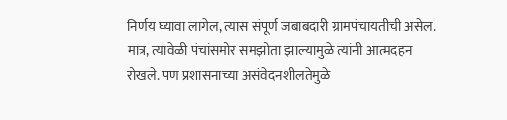निर्णय घ्यावा लागेल, त्यास संपूर्ण जबाबदारी ग्रामपंचायतीची असेल. मात्र, त्यावेळी पंचांसमोर समझोता झाल्यामुळे त्यांनी आत्मदहन रोखले. पण प्रशासनाच्या असंवेदनशीलतेमुळे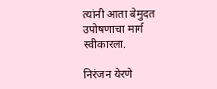त्यांनी आता बेमुदत उपोषणाचा मार्ग स्वीकारला.

निरंजन येरणे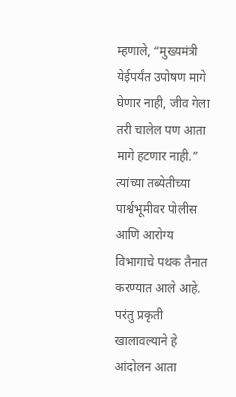म्हणाले, “मुख्यमंत्री येईपर्यंत उपोषण मागे घेणार नाही, जीव गेला तरी चालेल पण आता मागे हटणार नाही.” त्यांच्या तब्येतीच्या पार्श्वभूमीवर पोलीस आणि आरोग्य विभागाचे पथक तैनात करण्यात आले आहे. परंतु प्रकृती खालावल्याने हे आंदोलन आता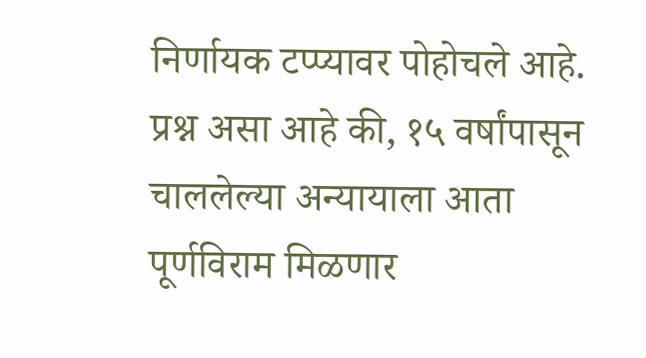निर्णायक टप्प्यावर पोहोचले आहे. प्रश्न असा आहे की, १५ वर्षांपासून चाललेल्या अन्यायाला आता पूर्णविराम मिळणार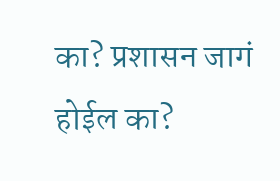का? प्रशासन जागं होईल का?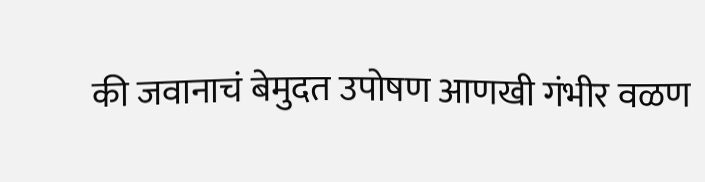की जवानाचं बेमुदत उपोषण आणखी गंभीर वळण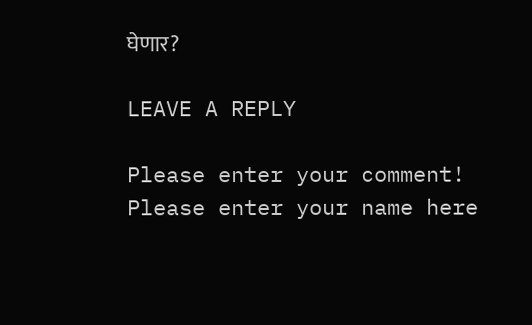घेणार?

LEAVE A REPLY

Please enter your comment!
Please enter your name here